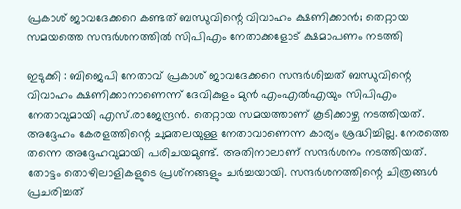പ്രകാശ് ജാവദേക്കറെ കണ്ടത് ബന്ധുവിന്റെ വിവാഹം ക്ഷണിക്കാന്‍; തെറ്റായ സമയത്തെ സന്ദര്‍ശനത്തില്‍ സിപിഎം നേതാക്കളോട് ക്ഷമാപണം നടത്തി

ഇടുക്കി : ബിജെപി നേതാവ് പ്രകാശ് ജാവദേക്കറെ സന്ദര്‍ശിച്ചത് ബന്ധുവിന്റെ വിവാഹം ക്ഷണിക്കാനാണെന്ന് ദേവികുളം മുന്‍ എംഎല്‍എയും സിപിഎം നേതാവുമായി എസ്.രാജേന്ദ്രന്‍. തെറ്റായ സമയത്താണ് കൂടിക്കാഴ്ച നടത്തിയത്. അദ്ദേഹം കേരളത്തിന്റെ ചുമതലയുള്ള നേതാവാണെന്ന കാര്യം ശ്രദ്ധിച്ചില്ല. നേരത്തെ തന്നെ അദ്ദേഹവുമായി പരിചയമുണ്ട്. അതിനാലാണ് സന്ദര്‍ശനം നടത്തിയത്. തോട്ടം തൊഴിലാളികളുടെ പ്രശ്‌നങ്ങളും ചര്‍ച്ചയായി. സന്ദര്‍ശനത്തിന്റെ ചിത്രങ്ങള്‍ പ്രചരിച്ചത്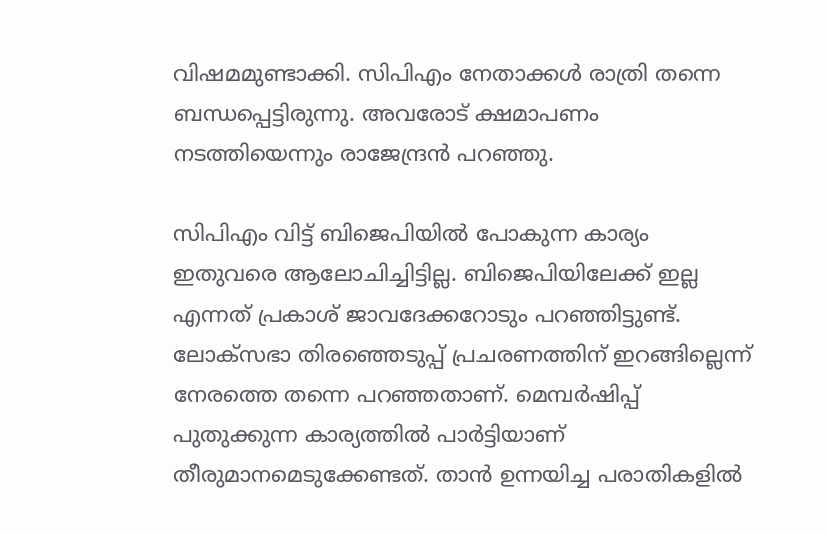വിഷമമുണ്ടാക്കി. സിപിഎം നേതാക്കള്‍ രാത്രി തന്നെ ബന്ധപ്പെട്ടിരുന്നു. അവരോട് ക്ഷമാപണം നടത്തിയെന്നും രാജേന്ദ്രന്‍ പറഞ്ഞു.

സിപിഎം വിട്ട് ബിജെപിയില്‍ പോകുന്ന കാര്യം ഇതുവരെ ആലോചിച്ചിട്ടില്ല. ബിജെപിയിലേക്ക് ഇല്ല എന്നത് പ്രകാശ് ജാവദേക്കറോടും പറഞ്ഞിട്ടുണ്ട്. ലോക്‌സഭാ തിരഞ്ഞെടുപ്പ് പ്രചരണത്തിന് ഇറങ്ങില്ലെന്ന് നേരത്തെ തന്നെ പറഞ്ഞതാണ്. മെമ്പര്‍ഷിപ്പ് പുതുക്കുന്ന കാര്യത്തില്‍ പാര്‍ട്ടിയാണ് തീരുമാനമെടുക്കേണ്ടത്. താന്‍ ഉന്നയിച്ച പരാതികളില്‍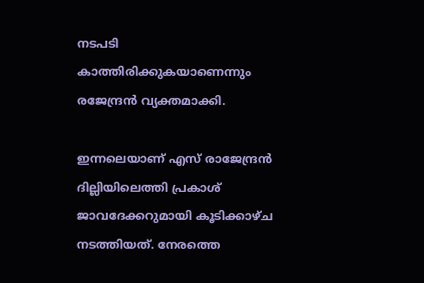നടപടി കാത്തിരിക്കുകയാണെന്നും രജേന്ദ്രന്‍ വ്യക്തമാക്കി.

ഇന്നലെയാണ് എസ് രാജേന്ദ്രന്‍ ദില്ലിയിലെത്തി പ്രകാശ് ജാവദേക്കറുമായി കൂടിക്കാഴ്ച നടത്തിയത്. നേരത്തെ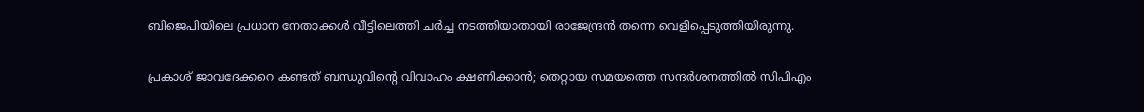ബിജെപിയിലെ പ്രധാന നേതാക്കള്‍ വീട്ടിലെത്തി ചര്‍ച്ച നടത്തിയാതായി രാജേന്ദ്രന്‍ തന്നെ വെളിപ്പെടുത്തിയിരുന്നു.

പ്രകാശ് ജാവദേക്കറെ കണ്ടത് ബന്ധുവിന്റെ വിവാഹം ക്ഷണിക്കാന്‍; തെറ്റായ സമയത്തെ സന്ദര്‍ശനത്തില്‍ സിപിഎം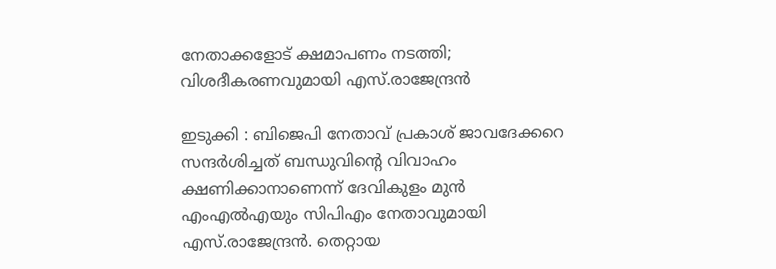നേതാക്കളോട് ക്ഷമാപണം നടത്തി; വിശദീകരണവുമായി എസ്.രാജേന്ദ്രന്‍

ഇടുക്കി : ബിജെപി നേതാവ് പ്രകാശ് ജാവദേക്കറെ സന്ദര്‍ശിച്ചത് ബന്ധുവിന്റെ വിവാഹം ക്ഷണിക്കാനാണെന്ന് ദേവികുളം മുന്‍ എംഎല്‍എയും സിപിഎം നേതാവുമായി എസ്.രാജേന്ദ്രന്‍. തെറ്റായ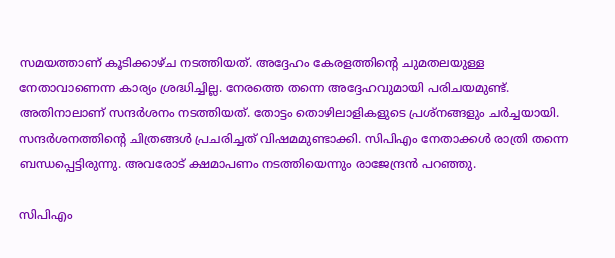സമയത്താണ് കൂടിക്കാഴ്ച നടത്തിയത്. അദ്ദേഹം കേരളത്തിന്റെ ചുമതലയുള്ള നേതാവാണെന്ന കാര്യം ശ്രദ്ധിച്ചില്ല. നേരത്തെ തന്നെ അദ്ദേഹവുമായി പരിചയമുണ്ട്. അതിനാലാണ് സന്ദര്‍ശനം നടത്തിയത്. തോട്ടം തൊഴിലാളികളുടെ പ്രശ്‌നങ്ങളും ചര്‍ച്ചയായി. സന്ദര്‍ശനത്തിന്റെ ചിത്രങ്ങള്‍ പ്രചരിച്ചത് വിഷമമുണ്ടാക്കി. സിപിഎം നേതാക്കള്‍ രാത്രി തന്നെ ബന്ധപ്പെട്ടിരുന്നു. അവരോട് ക്ഷമാപണം നടത്തിയെന്നും രാജേന്ദ്രന്‍ പറഞ്ഞു.

സിപിഎം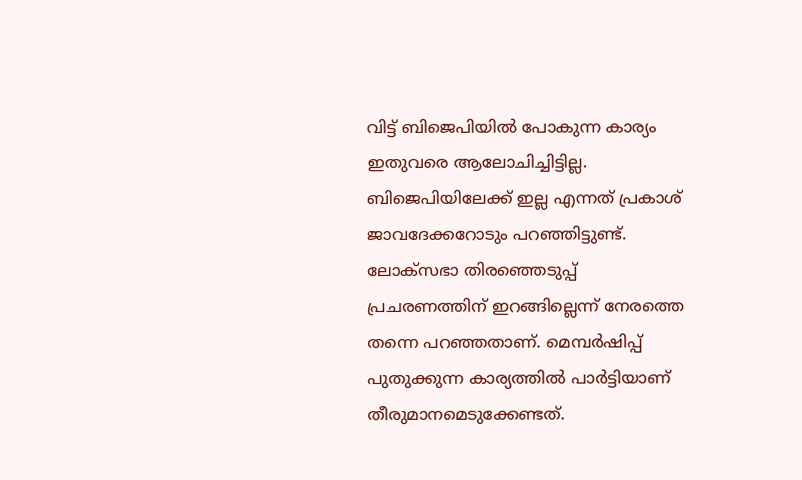വിട്ട് ബിജെപിയില്‍ പോകുന്ന കാര്യം ഇതുവരെ ആലോചിച്ചിട്ടില്ല. ബിജെപിയിലേക്ക് ഇല്ല എന്നത് പ്രകാശ് ജാവദേക്കറോടും പറഞ്ഞിട്ടുണ്ട്. ലോക്‌സഭാ തിരഞ്ഞെടുപ്പ് പ്രചരണത്തിന് ഇറങ്ങില്ലെന്ന് നേരത്തെ തന്നെ പറഞ്ഞതാണ്. മെമ്പര്‍ഷിപ്പ് പുതുക്കുന്ന കാര്യത്തില്‍ പാര്‍ട്ടിയാണ് തീരുമാനമെടുക്കേണ്ടത്.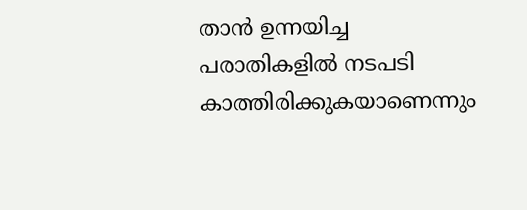താന്‍ ഉന്നയിച്ച പരാതികളില്‍ നടപടി കാത്തിരിക്കുകയാണെന്നും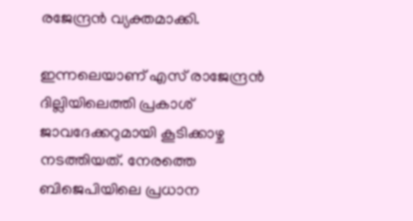രജേന്ദ്രന്‍ വ്യക്തമാക്കി.

ഇന്നലെയാണ് എസ് രാജേന്ദ്രന്‍ ദില്ലിയിലെത്തി പ്രകാശ് ജാവദേക്കറുമായി കൂടിക്കാഴ്ച നടത്തിയത്. നേരത്തെ ബിജെപിയിലെ പ്രധാന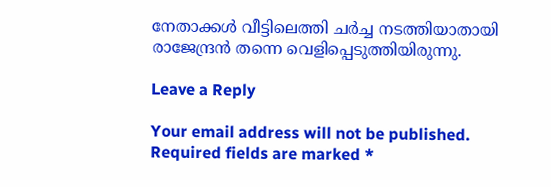നേതാക്കള്‍ വീട്ടിലെത്തി ചര്‍ച്ച നടത്തിയാതായി രാജേന്ദ്രന്‍ തന്നെ വെളിപ്പെടുത്തിയിരുന്നു.

Leave a Reply

Your email address will not be published. Required fields are marked *